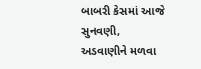બાબરી કેસમાં આજે સુનવણી, અડવાણીને મળવા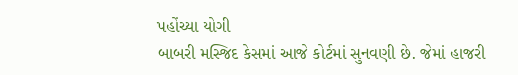પહોંચ્યા યોગી
બાબરી મસ્જિદ કેસમાં આજે કોર્ટમાં સુનવણી છે. જેમાં હાજરી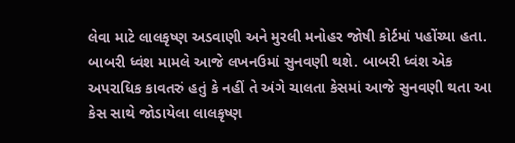લેવા માટે લાલકૃષ્ણ અડવાણી અને મુરલી મનોહર જોષી કોર્ટમાં પહોંચ્યા હતા.
બાબરી ધ્વંશ મામલે આજે લખનઉમાં સુનવણી થશે. બાબરી ધ્વંશ એક અપરાધિક કાવતરું હતું કે નહીં તે અંગે ચાલતા કેસમાં આજે સુનવણી થતા આ કેસ સાથે જોડાયેલા લાલકૃષ્ણ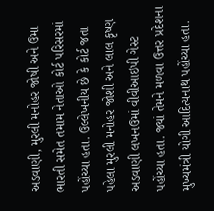અડવાણી, મુરલી મનોહર જોષી અને ઉમા ભારતી સમેત તમામ નેતાઓ કોર્ટ પરિસરમાં પહોંચ્યા હતા. ઉલ્લેખનીય છે કે કોર્ટ જતા પહેલા મુરલી મનોહર જોશી અને લાલ કૃષ્ણ અડવાણી લખનઉમાં વીવીઆઇપી ગેસ્ટ પહોંચ્યા હતા. જ્યાં તેમને મળવા ઉત્તર પ્રદેશના મુખ્યમંત્રી યોગી આદિત્યનાથ પહોંચ્યા હતા.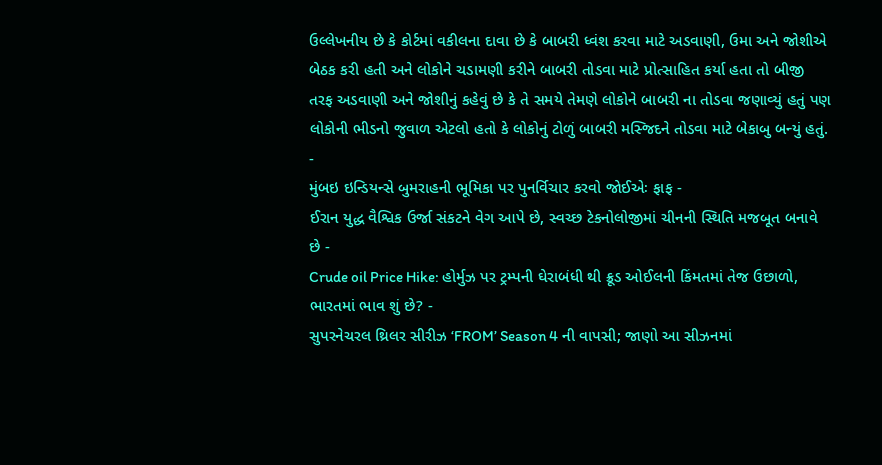ઉલ્લેખનીય છે કે કોર્ટમાં વકીલના દાવા છે કે બાબરી ધ્વંશ કરવા માટે અડવાણી, ઉમા અને જોશીએ બેઠક કરી હતી અને લોકોને ચડામણી કરીને બાબરી તોડવા માટે પ્રોત્સાહિત કર્યા હતા તો બીજી તરફ અડવાણી અને જોશીનું કહેવું છે કે તે સમયે તેમણે લોકોને બાબરી ના તોડવા જણાવ્યું હતું પણ લોકોની ભીડનો જુવાળ એટલો હતો કે લોકોનું ટોળું બાબરી મસ્જિદને તોડવા માટે બેકાબુ બન્યું હતું.
-
મુંબઇ ઇન્ડિયન્સે બુમરાહની ભૂમિકા પર પુનર્વિચાર કરવો જોઈએઃ ફાફ -
ઈરાન યુદ્ધ વૈશ્વિક ઉર્જા સંકટને વેગ આપે છે, સ્વચ્છ ટેકનોલોજીમાં ચીનની સ્થિતિ મજબૂત બનાવે છે -
Crude oil Price Hike: હોર્મુઝ પર ટ્રમ્પની ઘેરાબંધી થી ક્રૂડ ઓઈલની કિંમતમાં તેજ ઉછાળો, ભારતમાં ભાવ શું છે? -
સુપરનેચરલ થ્રિલર સીરીઝ ‘FROM’ Season 4 ની વાપસી; જાણો આ સીઝનમાં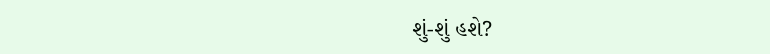શું-શું હશે?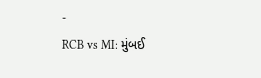-
RCB vs MI: મુંબઈ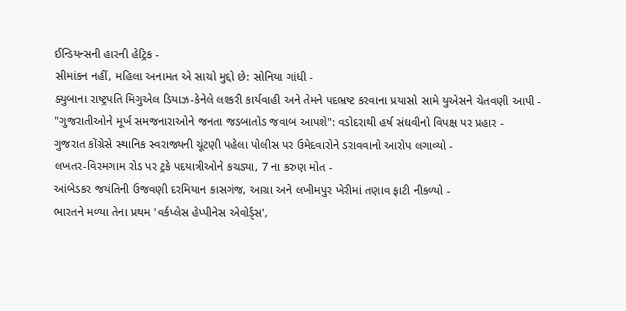ઈન્ડિયન્સની હારની હેટ્રિક -
સીમાંકન નહીં, મહિલા અનામત એ સાચો મુદ્દો છે: સોનિયા ગાંધી -
ક્યુબાના રાષ્ટ્રપતિ મિગુએલ ડિયાઝ-કેનેલે લશ્કરી કાર્યવાહી અને તેમને પદભ્રષ્ટ કરવાના પ્રયાસો સામે યુએસને ચેતવણી આપી -
"ગુજરાતીઓને મૂર્ખ સમજનારાઓને જનતા જડબાતોડ જવાબ આપશે": વડોદરાથી હર્ષ સંઘવીનો વિપક્ષ પર પ્રહાર -
ગુજરાત કોંગ્રેસે સ્થાનિક સ્વરાજ્યની ચૂંટણી પહેલા પોલીસ પર ઉમેદવારોને ડરાવવાનો આરોપ લગાવ્યો -
લખતર-વિરમગામ રોડ પર ટ્રકે પદયાત્રીઓને કચડ્યા, 7 ના કરુણ મોત -
આંબેડકર જયંતિની ઉજવણી દરમિયાન કાસગંજ, આગ્રા અને લખીમપુર ખેરીમાં તણાવ ફાટી નીકળ્યો -
ભારતને મળ્યા તેના પ્રથમ 'વર્કપ્લેસ હેપ્પીનેસ એવોર્ડ્સ',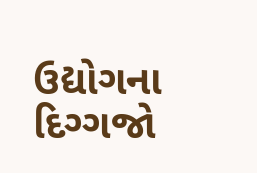ઉદ્યોગના દિગ્ગજો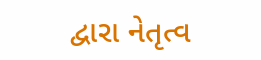દ્વારા નેતૃત્વ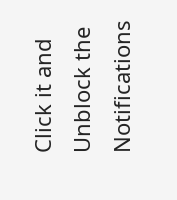Click it and Unblock the Notifications